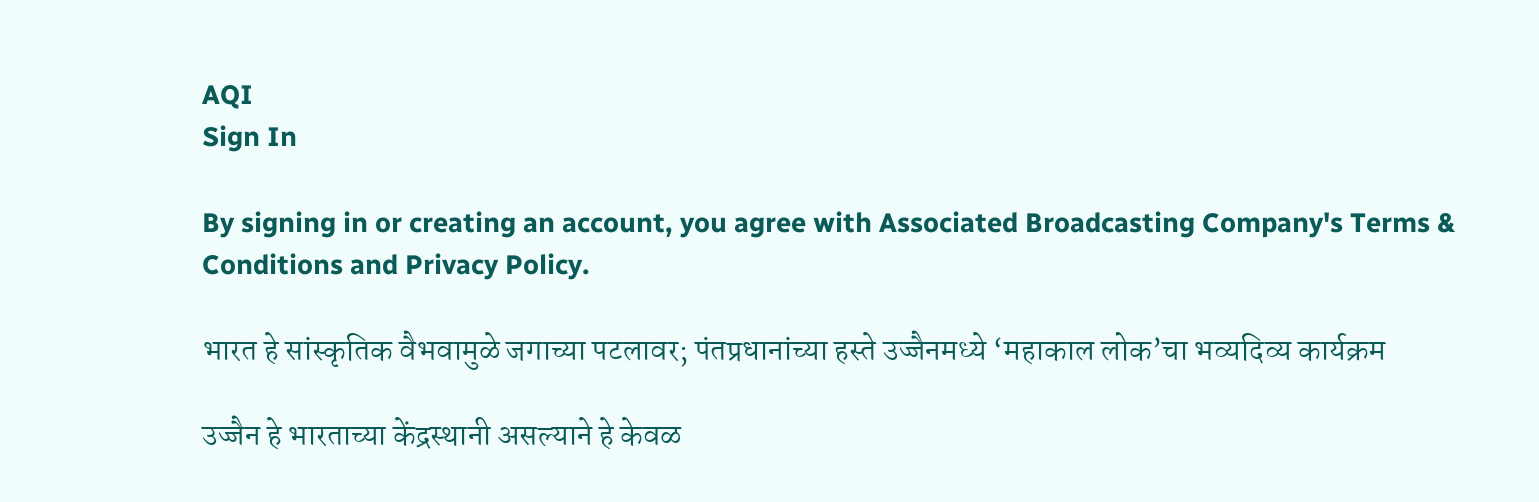AQI
Sign In

By signing in or creating an account, you agree with Associated Broadcasting Company's Terms & Conditions and Privacy Policy.

भारत हे सांस्कृतिक वैभवामुळे जगाच्या पटलावर; पंतप्रधानांच्या हस्ते उज्जैनमध्ये ‘महाकाल लोक’चा भव्यदिव्य कार्यक्रम

उज्जैन हे भारताच्या केंद्रस्थानी असल्याने हे केवळ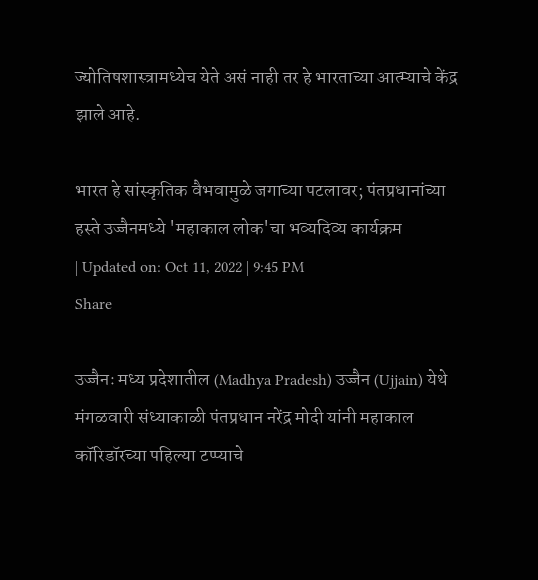ज्योतिषशास्त्रामध्येच येते असं नाही तर हे भारताच्या आत्म्याचे केंद्र झाले आहे.

भारत हे सांस्कृतिक वैभवामुळे जगाच्या पटलावर; पंतप्रधानांच्या हस्ते उज्जैनमध्ये 'महाकाल लोक'चा भव्यदिव्य कार्यक्रम
| Updated on: Oct 11, 2022 | 9:45 PM
Share

उज्जैनः मध्य प्रदेशातील (Madhya Pradesh) उज्जैन (Ujjain) येथे मंगळवारी संध्याकाळी पंतप्रधान नरेंद्र मोदी यांनी महाकाल कॉरिडॉरच्या पहिल्या टप्प्याचे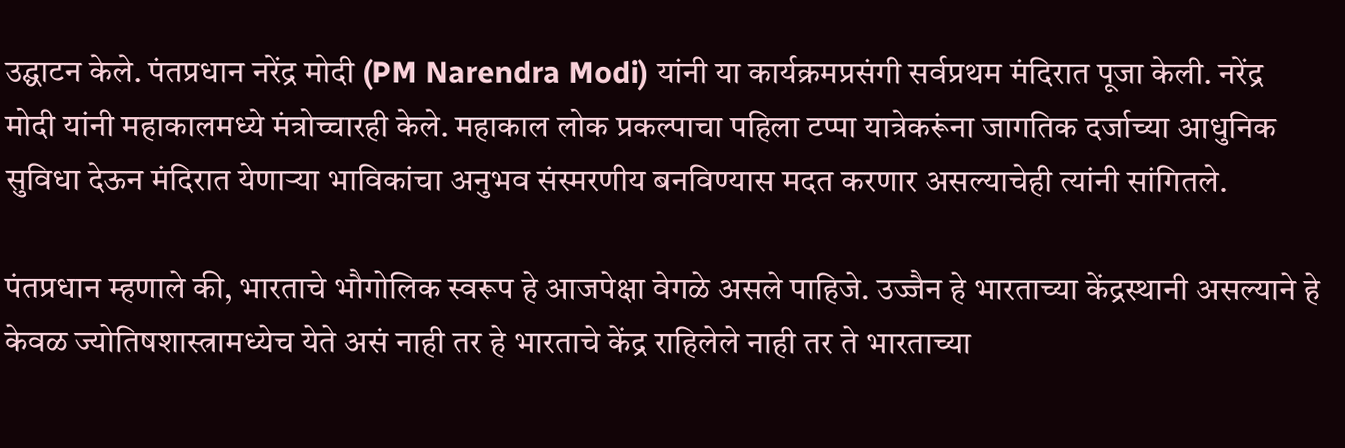उद्घाटन केले. पंतप्रधान नरेंद्र मोदी (PM Narendra Modi) यांनी या कार्यक्रमप्रसंगी सर्वप्रथम मंदिरात पूजा केली. नरेंद्र मोदी यांनी महाकालमध्ये मंत्रोच्चारही केले. महाकाल लोक प्रकल्पाचा पहिला टप्पा यात्रेकरूंना जागतिक दर्जाच्या आधुनिक सुविधा देऊन मंदिरात येणाऱ्या भाविकांचा अनुभव संस्मरणीय बनविण्यास मदत करणार असल्याचेही त्यांनी सांगितले.

पंतप्रधान म्हणाले की, भारताचे भौगोलिक स्वरूप हे आजपेक्षा वेगळे असले पाहिजे. उज्जैन हे भारताच्या केंद्रस्थानी असल्याने हे केवळ ज्योतिषशास्त्रामध्येच येते असं नाही तर हे भारताचे केंद्र राहिलेले नाही तर ते भारताच्या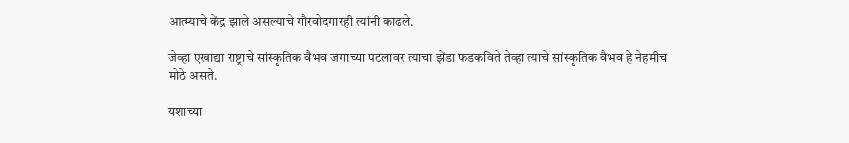आत्म्याचे केंद्र झाले असल्याचे गौरवोदगारही त्यांनी काढले.

जेव्हा एखाद्या राष्ट्राचे सांस्कृतिक वैभव जगाच्या पटलावर त्याचा झेंडा फडकविते तेव्हा त्याचे सांस्कृतिक वैभव हे नेहमीच मोठे असते.

यशाच्या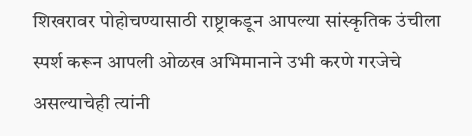शिखरावर पोहोचण्यासाठी राष्ट्राकडून आपल्या सांस्कृतिक उंचीला स्पर्श करून आपली ओळख अभिमानाने उभी करणे गरजेचे असल्याचेही त्यांनी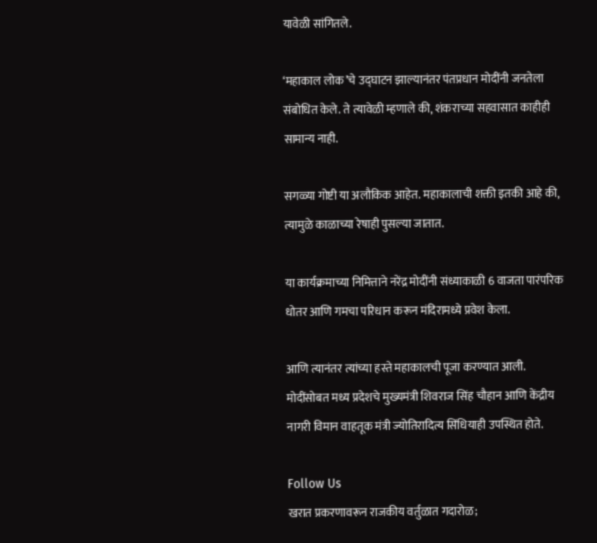यावेळी सांगितले.

‘महाकाल लोक’चे उद्घाटन झाल्यानंतर पंतप्रधान मोदींनी जनतेला संबोधित केले. ते त्यावेळी म्हणाले की, शंकराच्या सहवासात काहीही सामान्य नाही.

सगळ्या गोष्टी या अलौकिक आहेत. महाकालाची शक्ती इतकी आहे की, त्यामुळे काळाच्या रेषाही पुसल्या जातात.

या कार्यक्रमाच्या निमित्ताने नरेंद्र मोदींनी संध्याकाळी 6 वाजता पारंपरिक धोतर आणि गमचा परिधान करून मंदिरामध्ये प्रवेश केला.

आणि त्यानंतर त्यांच्या हस्ते महाकालची पूजा करण्यात आली. मोदींसोबत मध्य प्रदेशचे मुख्यमंत्री शिवराज सिंह चौहान आणि केंद्रीय नागरी विमान वाहतूक मंत्री ज्योतिरादित्य सिंधियाही उपस्थित होते.

Follow Us
खरात प्रकरणावरून राजकीय वर्तुळात गदारोळ;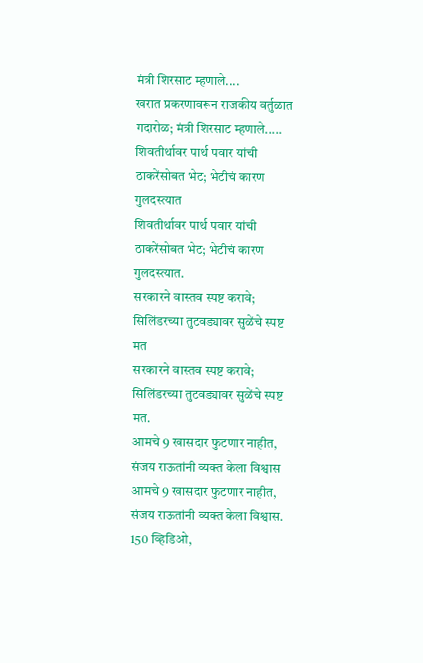मंत्री शिरसाट म्हणाले....
खरात प्रकरणावरून राजकीय वर्तुळात गदारोळ; मंत्री शिरसाट म्हणाले.....
शिवतीर्थावर पार्थ पवार यांची ठाकरेंसोबत भेट; भेटीचं कारण गुलदस्त्यात
शिवतीर्थावर पार्थ पवार यांची ठाकरेंसोबत भेट; भेटीचं कारण गुलदस्त्यात.
सरकारने वास्तव स्पष्ट करावे; सिलिंडरच्या तुटवड्यावर सुळेंचे स्पष्ट मत
सरकारने वास्तव स्पष्ट करावे; सिलिंडरच्या तुटवड्यावर सुळेंचे स्पष्ट मत.
आमचे 9 खासदार फुटणार नाहीत, संजय राऊतांनी व्यक्त केला विश्वास
आमचे 9 खासदार फुटणार नाहीत, संजय राऊतांनी व्यक्त केला विश्वास.
150 व्हिडिओ,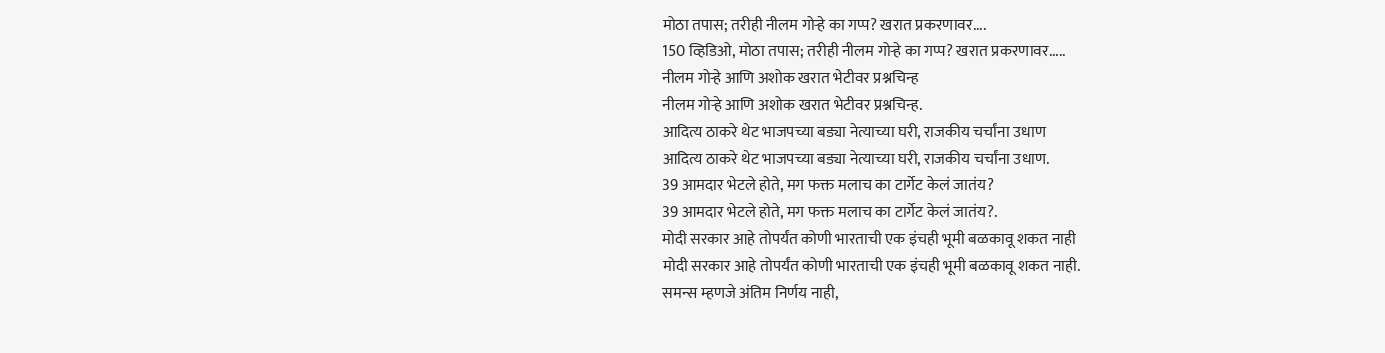मोठा तपास; तरीही नीलम गोऱ्हे का गप्प? खरात प्रकरणावर....
150 व्हिडिओ, मोठा तपास; तरीही नीलम गोऱ्हे का गप्प? खरात प्रकरणावर.....
नीलम गोऱ्हे आणि अशोक खरात भेटीवर प्रश्नचिन्ह
नीलम गोऱ्हे आणि अशोक खरात भेटीवर प्रश्नचिन्ह.
आदित्य ठाकरे थेट भाजपच्या बड्या नेत्याच्या घरी, राजकीय चर्चांना उधाण
आदित्य ठाकरे थेट भाजपच्या बड्या नेत्याच्या घरी, राजकीय चर्चांना उधाण.
39 आमदार भेटले होते, मग फक्त मलाच का टार्गेट केलं जातंय?
39 आमदार भेटले होते, मग फक्त मलाच का टार्गेट केलं जातंय?.
मोदी सरकार आहे तोपर्यंत कोणी भारताची एक इंचही भूमी बळकावू शकत नाही
मोदी सरकार आहे तोपर्यंत कोणी भारताची एक इंचही भूमी बळकावू शकत नाही.
समन्स म्हणजे अंतिम निर्णय नाही,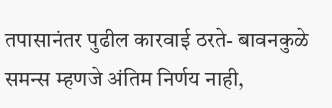तपासानंतर पुढील कारवाई ठरते- बावनकुळे
समन्स म्हणजे अंतिम निर्णय नाही,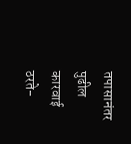तपासानंतर पुढील कारवाई ठरते-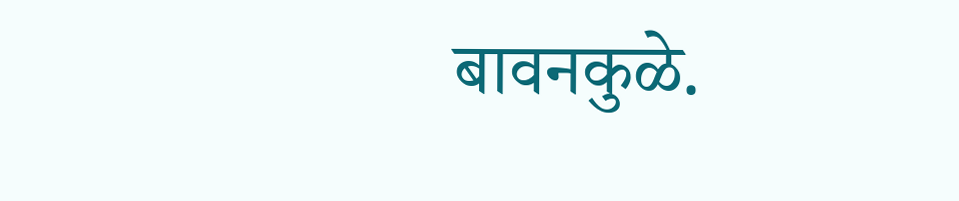बावनकुळे.